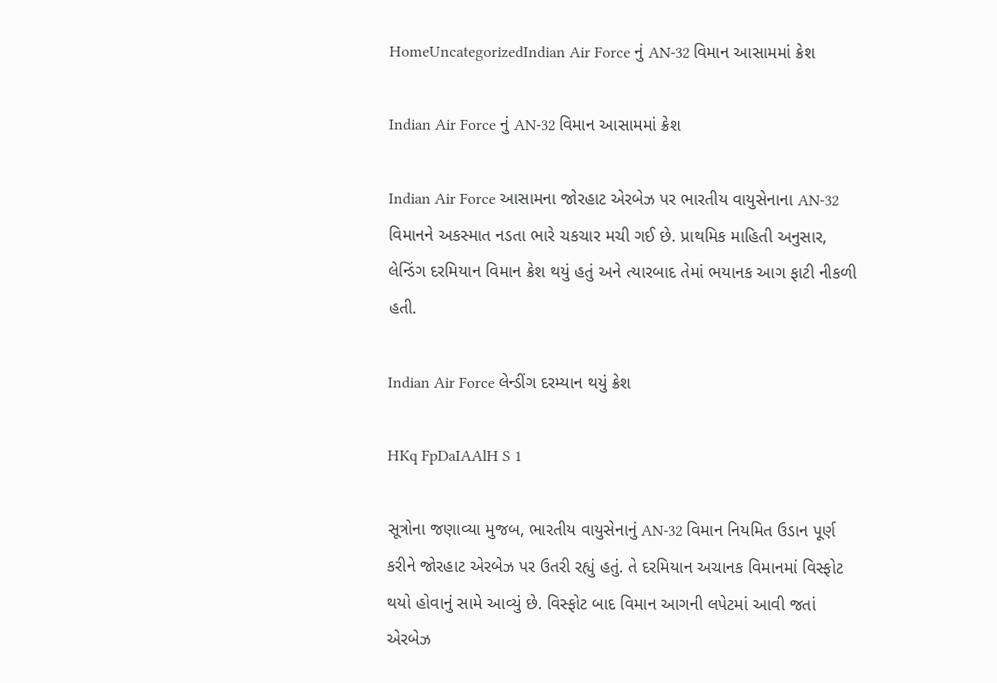HomeUncategorizedIndian Air Force નું AN-32 વિમાન આસામમાં ક્રેશ

Indian Air Force નું AN-32 વિમાન આસામમાં ક્રેશ

Indian Air Force આસામના જોરહાટ એરબેઝ પર ભારતીય વાયુસેનાના AN-32 વિમાનને અકસ્માત નડતા ભારે ચકચાર મચી ગઈ છે. પ્રાથમિક માહિતી અનુસાર, લેન્ડિંગ દરમિયાન વિમાન ક્રેશ થયું હતું અને ત્યારબાદ તેમાં ભયાનક આગ ફાટી નીકળી હતી.

Indian Air Force લેન્ડીંગ દરમ્યાન થયું ક્રેશ

HKq FpDaIAAlH S 1

સૂત્રોના જણાવ્યા મુજબ, ભારતીય વાયુસેનાનું AN-32 વિમાન નિયમિત ઉડાન પૂર્ણ કરીને જોરહાટ એરબેઝ પર ઉતરી રહ્યું હતું. તે દરમિયાન અચાનક વિમાનમાં વિસ્ફોટ થયો હોવાનું સામે આવ્યું છે. વિસ્ફોટ બાદ વિમાન આગની લપેટમાં આવી જતાં એરબેઝ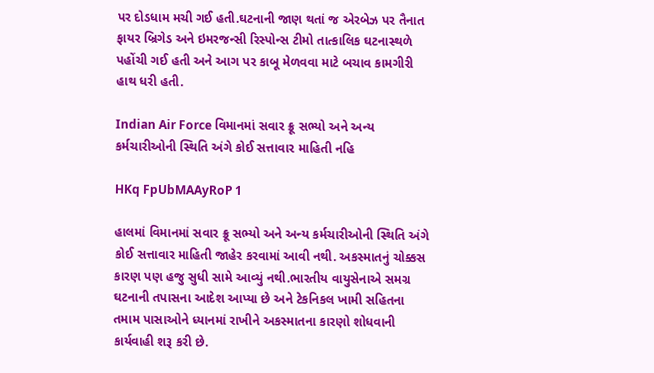પર દોડધામ મચી ગઈ હતી.ઘટનાની જાણ થતાં જ એરબેઝ પર તૈનાત ફાયર બ્રિગેડ અને ઇમરજન્સી રિસ્પોન્સ ટીમો તાત્કાલિક ઘટનાસ્થળે પહોંચી ગઈ હતી અને આગ પર કાબૂ મેળવવા માટે બચાવ કામગીરી હાથ ધરી હતી.

Indian Air Force વિમાનમાં સવાર ક્રૂ સભ્યો અને અન્ય કર્મચારીઓની સ્થિતિ અંગે કોઈ સત્તાવાર માહિતી નહિ

HKq FpUbMAAyRoP 1

હાલમાં વિમાનમાં સવાર ક્રૂ સભ્યો અને અન્ય કર્મચારીઓની સ્થિતિ અંગે કોઈ સત્તાવાર માહિતી જાહેર કરવામાં આવી નથી. અકસ્માતનું ચોક્કસ કારણ પણ હજુ સુધી સામે આવ્યું નથી.ભારતીય વાયુસેનાએ સમગ્ર ઘટનાની તપાસના આદેશ આપ્યા છે અને ટેકનિકલ ખામી સહિતના તમામ પાસાઓને ધ્યાનમાં રાખીને અકસ્માતના કારણો શોધવાની કાર્યવાહી શરૂ કરી છે.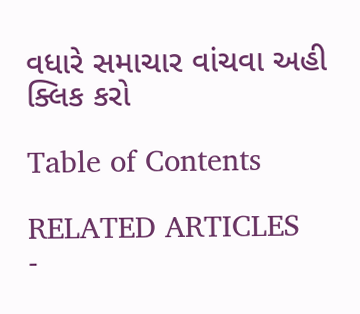વધારે સમાચાર વાંચવા અહી ક્લિક કરો

Table of Contents

RELATED ARTICLES
-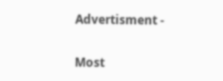Advertisment -

Most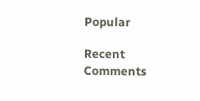Popular

Recent Comments